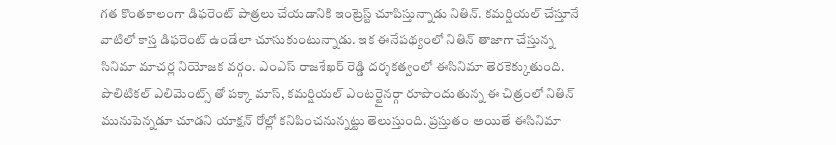గత కొంతకాలంగా డిఫరెంట్ పాత్రలు చేయడానికి ఇంట్రెస్ట్ చూపిస్తున్నాడు నితిన్. కమర్షియల్ చేస్తూనే వాటిలో కాస్త డిఫరెంట్ ఉండేలా చూసుకుంటున్నాడు. ఇక ఈనేపథ్యంలో నితిన్ తాజాగా చేస్తున్న సినిమా మాచర్ల నియోజక వర్గం. ఎంఎస్ రాజశేఖర్ రెడ్డి దర్శకత్వంలో ఈసినిమా తెరకెక్కుతుంది. పొలిటికల్ ఎలిమెంట్స్ తో పక్కా మాస్, కమర్షియల్ ఎంటర్టైనర్గా రూపొందుతున్న ఈ చిత్రంలో నితిన్ మునుపెన్నడూ చూడని యాక్షన్ రోల్లో కనిపించనున్నట్టు తెలుస్తుంది. ప్రస్తుతం అయితే ఈసినిమా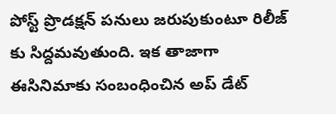పోస్ట్ ప్రొడక్షన్ పనులు జరుపుకుంటూ రిలీజ్ కు సిద్దమవుతుంది. ఇక తాజాగా ఈసినిమాకు సంబంధించిన అప్ డేట్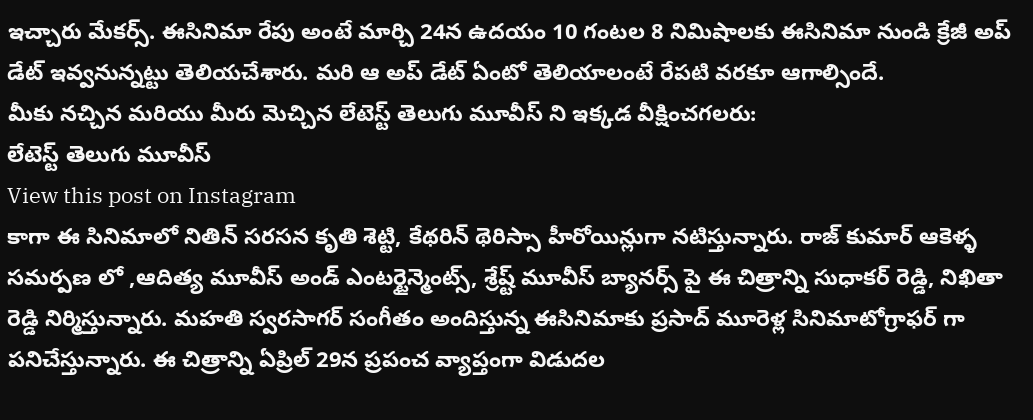ఇచ్చారు మేకర్స్. ఈసినిమా రేపు అంటే మార్చి 24న ఉదయం 10 గంటల 8 నిమిషాలకు ఈసినిమా నుండి క్రేజీ అప్ డేట్ ఇవ్వనున్నట్టు తెలియచేశారు. మరి ఆ అప్ డేట్ ఏంటో తెలియాలంటే రేపటి వరకూ ఆగాల్సిందే.
మీకు నచ్చిన మరియు మీరు మెచ్చిన లేటెస్ట్ తెలుగు మూవీస్ ని ఇక్కడ వీక్షించగలరు:
లేటెస్ట్ తెలుగు మూవీస్
View this post on Instagram
కాగా ఈ సినిమాలో నితిన్ సరసన కృతి శెట్టి, కేథరిన్ థెరిస్సా హీరోయిన్లుగా నటిస్తున్నారు. రాజ్ కుమార్ ఆకెళ్ళ సమర్పణ లో ,ఆదిత్య మూవీస్ అండ్ ఎంటర్టైన్మెంట్స్, శ్రేష్ట్ మూవీస్ బ్యానర్స్ పై ఈ చిత్రాన్ని సుధాకర్ రెడ్డి, నిఖితా రెడ్డి నిర్మిస్తున్నారు. మహతి స్వరసాగర్ సంగీతం అందిస్తున్న ఈసినిమాకు ప్రసాద్ మూరెళ్ల సినిమాటోగ్రాఫర్ గా పనిచేస్తున్నారు. ఈ చిత్రాన్ని ఏప్రిల్ 29న ప్రపంచ వ్యాప్తంగా విడుదల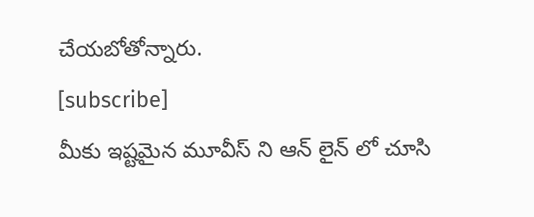చేయబోతోన్నారు.
[subscribe]
మీకు ఇష్టమైన మూవీస్ ని ఆన్ లైన్ లో చూసి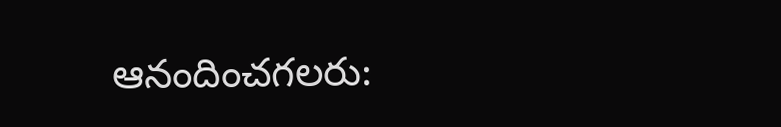ఆనందించగలరు: